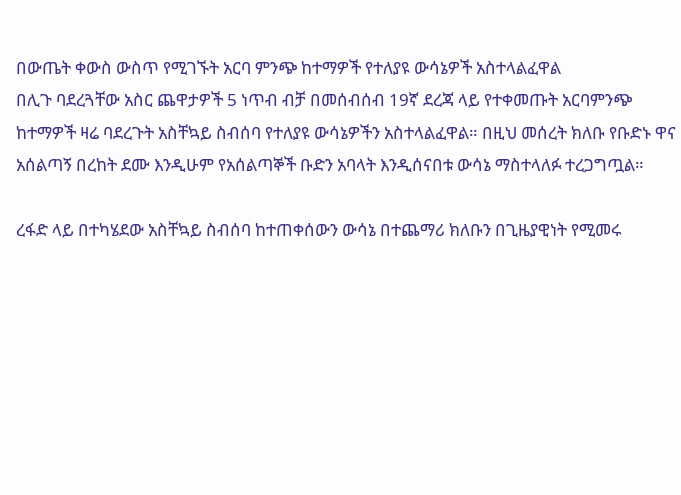በውጤት ቀውስ ውስጥ የሚገኙት አርባ ምንጭ ከተማዎች የተለያዩ ውሳኔዎች አስተላልፈዋል
በሊጉ ባደረጓቸው አስር ጨዋታዎች 5 ነጥብ ብቻ በመሰብሰብ 19ኛ ደረጃ ላይ የተቀመጡት አርባምንጭ ከተማዎች ዛሬ ባደረጉት አስቸኳይ ስብሰባ የተለያዩ ውሳኔዎችን አስተላልፈዋል። በዚህ መሰረት ክለቡ የቡድኑ ዋና አሰልጣኝ በረከት ደሙ እንዲሁም የአሰልጣኞች ቡድን አባላት እንዲሰናበቱ ውሳኔ ማስተላለፉ ተረጋግጧል።

ረፋድ ላይ በተካሄደው አስቸኳይ ስብሰባ ከተጠቀሰውን ውሳኔ በተጨማሪ ክለቡን በጊዜያዊነት የሚመሩ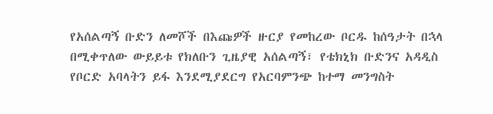የአሰልጣኝ ቡድን ለመሾች በእጩዎች ዙርያ የመከረው ቦርዱ ከሰዓታት በኋላ በሚቀጥለው ውይይቱ የክለቡን ጊዜያዊ አሰልጣኝ፣ የቴክኒክ ቡድንና አዳዲስ የቦርድ አባላትን ይፋ እንደሚያደርግ የአርባምንጭ ከተማ መንግስት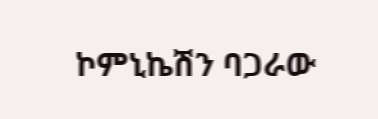ኮምኒኬሽን ባጋራው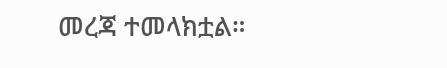መረጃ ተመላክቷል።